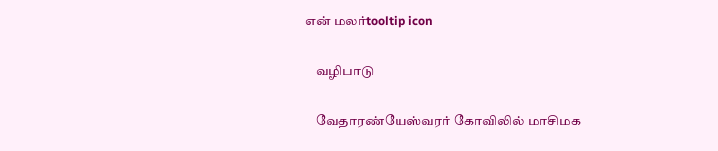என் மலர்tooltip icon

    வழிபாடு

    வேதாரண்யேஸ்வரர் கோவிலில் மாசிமக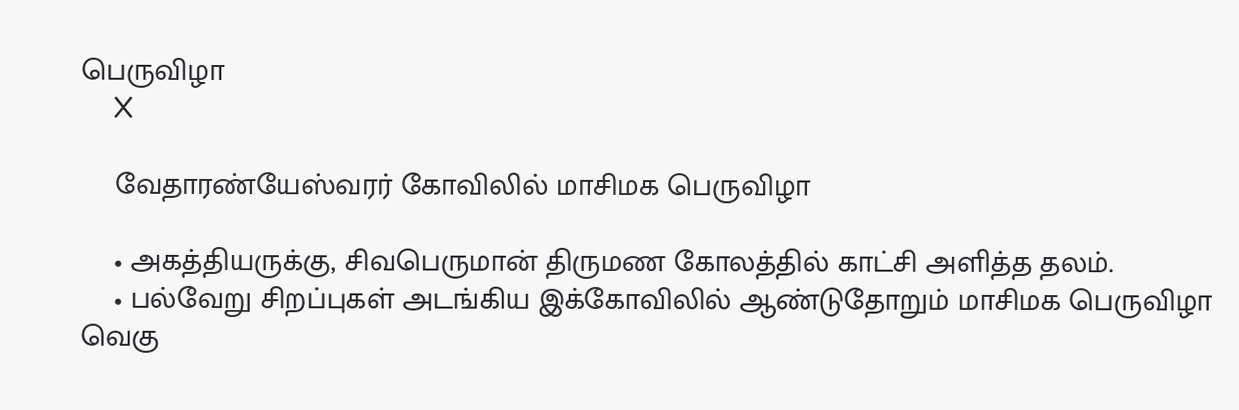பெருவிழா
    X

    வேதாரண்யேஸ்வரர் கோவிலில் மாசிமக பெருவிழா

    • அகத்தியருக்கு, சிவபெருமான் திருமண கோலத்தில் காட்சி அளித்த தலம்.
    • பல்வேறு சிறப்புகள் அடங்கிய இக்கோவிலில் ஆண்டுதோறும் மாசிமக பெருவிழா வெகு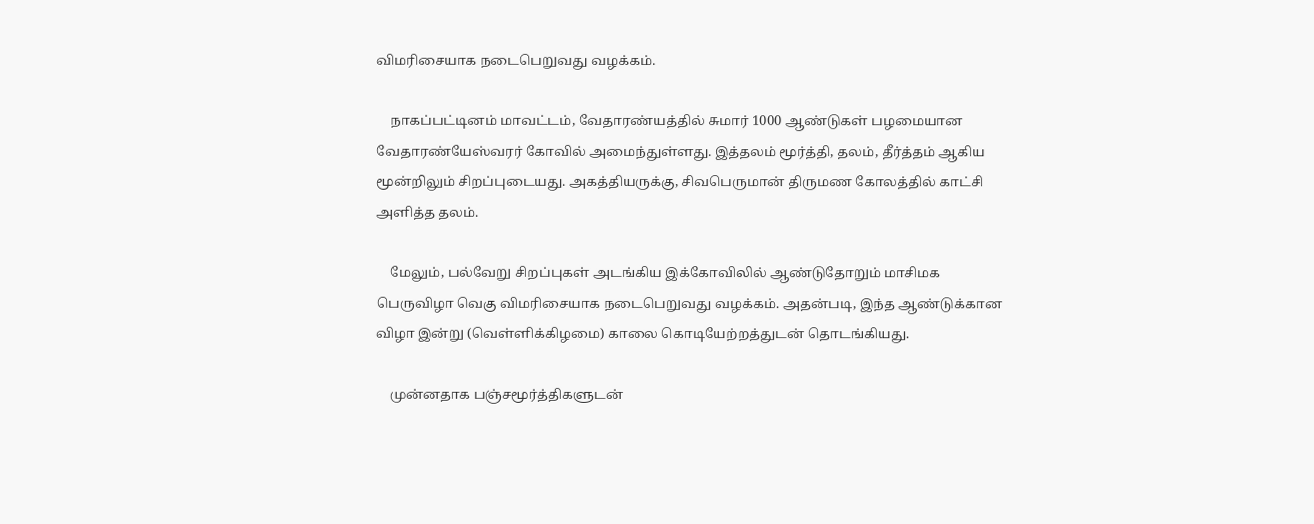விமரிசையாக நடைபெறுவது வழக்கம்.

    நாகப்பட்டினம் மாவட்டம், வேதாரண்யத்தில் சுமார் 1000 ஆண்டுகள் பழமையான வேதாரண்யேஸ்வரர் கோவில் அமைந்துள்ளது. இத்தலம் மூர்த்தி, தலம், தீர்த்தம் ஆகிய மூன்றிலும் சிறப்புடையது. அகத்தியருக்கு, சிவபெருமான் திருமண கோலத்தில் காட்சி அளித்த தலம்.

    மேலும், பல்வேறு சிறப்புகள் அடங்கிய இக்கோவிலில் ஆண்டுதோறும் மாசிமக பெருவிழா வெகு விமரிசையாக நடைபெறுவது வழக்கம். அதன்படி, இந்த ஆண்டுக்கான விழா இன்று (வெள்ளிக்கிழமை) காலை கொடியேற்றத்துடன் தொடங்கியது.

    முன்னதாக பஞ்சமூர்த்திகளுடன்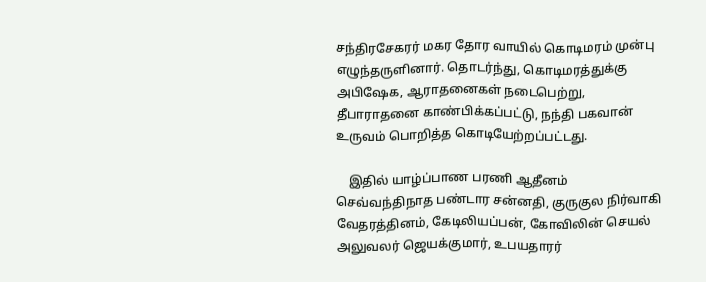சந்திரசேகரர் மகர தோர வாயில் கொடிமரம் முன்பு எழுந்தருளினார். தொடர்ந்து, கொடிமரத்துக்கு அபிஷேக, ஆராதனைகள் நடைபெற்று, தீபாராதனை காண்பிக்கப்பட்டு, நந்தி பகவான் உருவம் பொறித்த கொடியேற்றப்பட்டது.

    இதில் யாழ்ப்பாண பரணி ஆதீனம் செவ்வந்திநாத பண்டார சன்னதி, குருகுல நிர்வாகி வேதரத்தினம், கேடிலியப்பன், கோவிலின் செயல் அலுவலர் ஜெயக்குமார், உபயதாரர்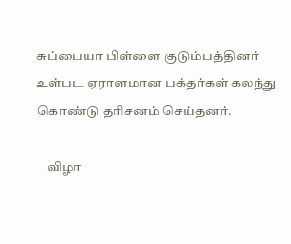சுப்பையா பிள்ளை குடும்பத்தினர் உள்பட ஏராளமான பக்தர்கள் கலந்து கொண்டு தரிசனம் செய்தனர்.

    விழா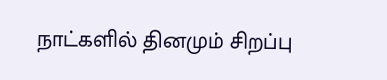நாட்களில் தினமும் சிறப்பு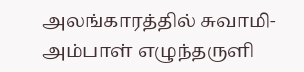அலங்காரத்தில் சுவாமி-அம்பாள் எழுந்தருளி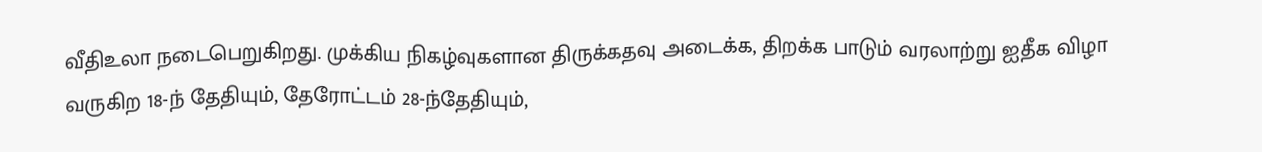வீதிஉலா நடைபெறுகிறது. முக்கிய நிகழ்வுகளான திருக்கதவு அடைக்க, திறக்க பாடும் வரலாற்று ஐதீக விழா வருகிற 18-ந் தேதியும், தேரோட்டம் 28-ந்தேதியும்,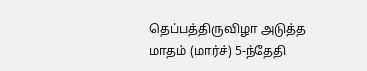தெப்பத்திருவிழா அடுத்த மாதம் (மார்ச்) 5-ந்தேதி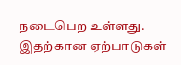நடைபெற உள்ளது. இதற்கான ஏற்பாடுகள்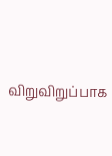விறுவிறுப்பாக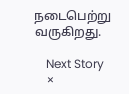நடைபெற்று வருகிறது.

    Next Story
    ×